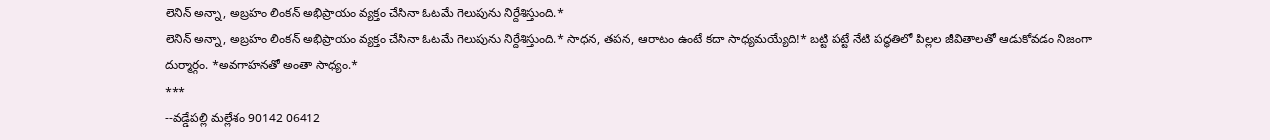లెనిన్ అన్నా, అబ్రహం లింకన్ అభిప్రాయం వ్యక్తం చేసినా ఓటమే గెలుపును నిర్దేశిస్తుంది.*
లెనిన్ అన్నా, అబ్రహం లింకన్ అభిప్రాయం వ్యక్తం చేసినా ఓటమే గెలుపును నిర్దేశిస్తుంది.* సాధన, తపన, ఆరాటం ఉంటే కదా సాధ్యమయ్యేది!* బట్టి పట్టే నేటి పద్ధతిలో పిల్లల జీవితాలతో ఆడుకోవడం నిజంగా దుర్మార్గం. *అవగాహనతో అంతా సాధ్యం.*
***
--వడ్డేపల్లి మల్లేశం 90142 06412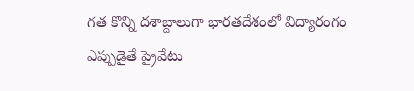గత కొన్ని దశాబ్దాలుగా భారతదేశంలో విద్యారంగం ఎప్పుడైతే ప్రైవేటు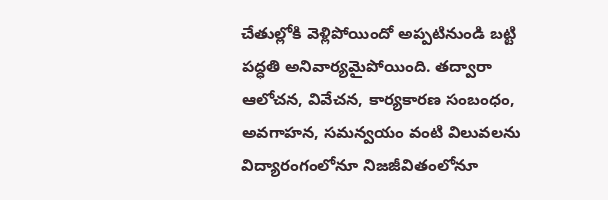చేతుల్లోకి వెళ్లిపోయిందో అప్పటినుండి బట్టి పద్ధతి అనివార్యమైపోయింది. తద్వారా ఆలోచన, వివేచన, కార్యకారణ సంబంధం, అవగాహన, సమన్వయం వంటి విలువలను విద్యారంగంలోనూ నిజజీవితంలోనూ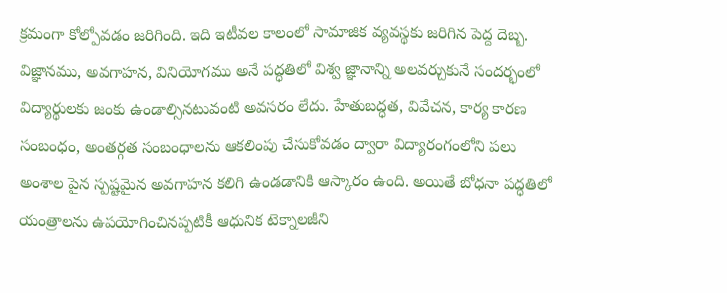క్రమంగా కోల్పోవడం జరిగింది. ఇది ఇటీవల కాలంలో సామాజిక వ్యవస్థకు జరిగిన పెద్ద దెబ్బ. విజ్ఞానము, అవగాహన, వినియోగము అనే పద్ధతిలో విశ్వ జ్ఞానాన్ని అలవర్చుకునే సందర్భంలో విద్యార్థులకు జంకు ఉండాల్సినటువంటి అవసరం లేదు. హేతుబద్ధత, వివేచన, కార్య కారణ సంబంధం, అంతర్గత సంబంధాలను ఆకలింపు చేసుకోవడం ద్వారా విద్యారంగంలోని పలు అంశాల పైన స్పష్టమైన అవగాహన కలిగి ఉండడానికి ఆస్కారం ఉంది. అయితే బోధనా పద్ధతిలో యంత్రాలను ఉపయోగించినప్పటికీ ఆధునిక టెక్నాలజీని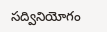సద్వినియోగం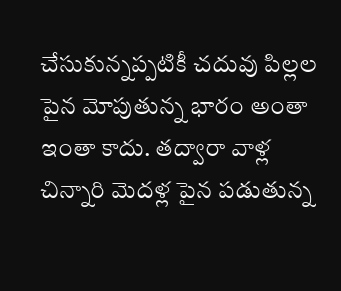చేసుకున్నప్పటికీ చదువు పిల్లల పైన మోపుతున్న భారం అంతా ఇంతా కాదు. తద్వారా వాళ్ల చిన్నారి మెదళ్ల పైన పడుతున్న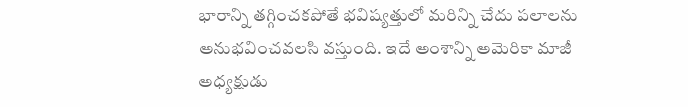భారాన్ని తగ్గించకపోతే భవిష్యత్తులో మరిన్ని చేదు పలాలను అనుభవించవలసి వస్తుంది. ఇదే అంశాన్ని అమెరికా మాజీ అధ్యక్షుడు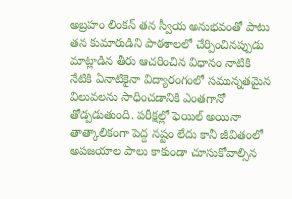అబ్రహం లింకన్ తన స్వీయ అనుభవంతో పాటు తన కుమారుడిని పాఠశాలలో చేర్పించినప్పుడు మాట్లాడిన తీరు ఆచరించిన విధానం నాటికి నేటికి ఏనాటికైనా విద్యారంగంలో సమున్నతమైన విలువలను సాధించడానికి ఎంతగానో తోడ్పడుతుంది. పరీక్షల్లో ఫెయిల్ అయినా తాత్కాలికంగా పెద్ద నష్టం లేదు కానీ జీవితంలో అపజయాల పాలు కాకుండా చూసుకోవాల్సిన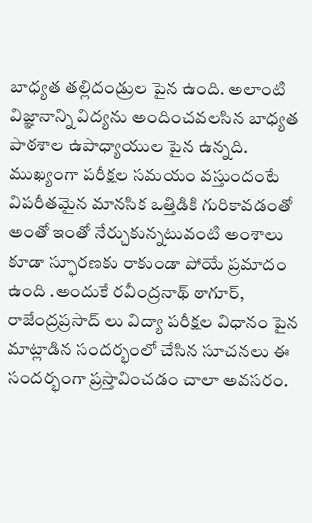బాధ్యత తల్లిదండ్రుల పైన ఉంది. అలాంటి విజ్ఞానాన్ని విద్యను అందించవలసిన బాధ్యత పాఠశాల ఉపాధ్యాయుల పైన ఉన్నది. ముఖ్యంగా పరీక్షల సమయం వస్తుందంటే విపరీతమైన మానసిక ఒత్తిడికి గురికావడంతో అంతో ఇంతో నేర్చుకున్నటువంటి అంశాలు కూడా స్ఫూరణకు రాకుండా పోయే ప్రమాదం ఉంది .అందుకే రవీంద్రనాథ్ ఠాగూర్, రాజేంద్రప్రసాద్ లు విద్యా పరీక్షల విధానం పైన మాట్లాడిన సందర్భంలో చేసిన సూచనలు ఈ సందర్భంగా ప్రస్తావించడం చాలా అవసరం.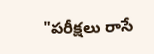"పరీక్షలు రాసే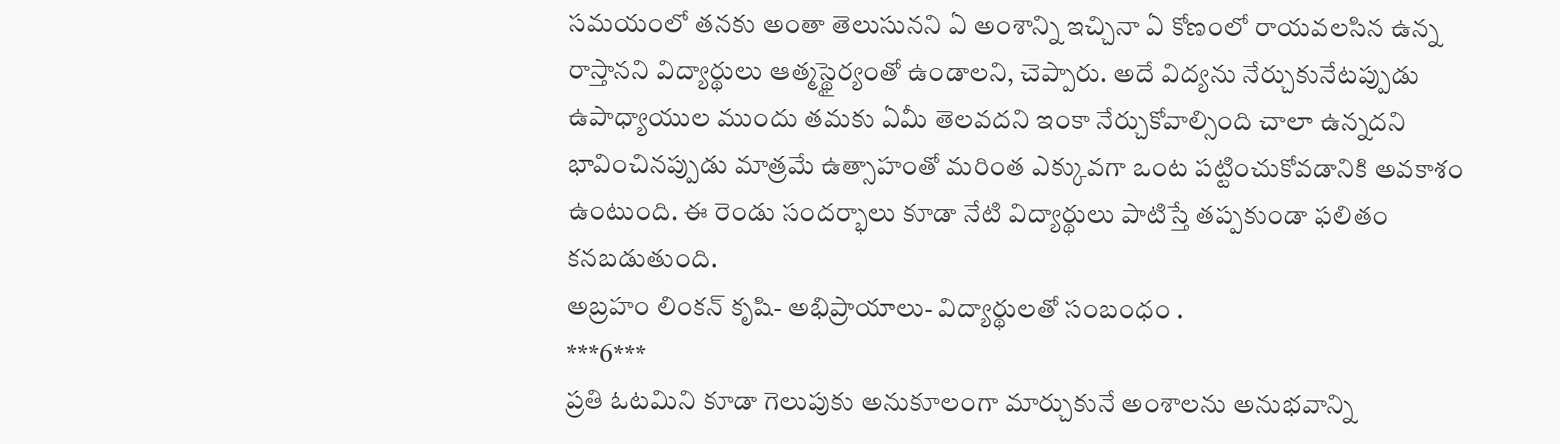సమయంలో తనకు అంతా తెలుసునని ఏ అంశాన్ని ఇచ్చినా ఏ కోణంలో రాయవలసిన ఉన్న రాస్తానని విద్యార్థులు ఆత్మస్థైర్యంతో ఉండాలని, చెప్పారు. అదే విద్యను నేర్చుకునేటప్పుడు ఉపాధ్యాయుల ముందు తమకు ఏమీ తెలవదని ఇంకా నేర్చుకోవాల్సింది చాలా ఉన్నదని భావించినప్పుడు మాత్రమే ఉత్సాహంతో మరింత ఎక్కువగా ఒంట పట్టించుకోవడానికి అవకాశం ఉంటుంది. ఈ రెండు సందర్భాలు కూడా నేటి విద్యార్థులు పాటిస్తే తప్పకుండా ఫలితం కనబడుతుంది.
అబ్రహం లింకన్ కృషి- అభిప్రాయాలు- విద్యార్థులతో సంబంధం .
***6***
ప్రతి ఓటమిని కూడా గెలుపుకు అనుకూలంగా మార్చుకునే అంశాలను అనుభవాన్ని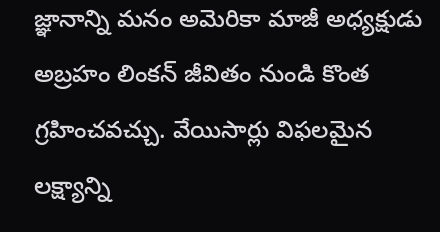జ్ఞానాన్ని మనం అమెరికా మాజీ అధ్యక్షుడు అబ్రహం లింకన్ జీవితం నుండి కొంత గ్రహించవచ్చు. వేయిసార్లు విఫలమైన లక్ష్యాన్ని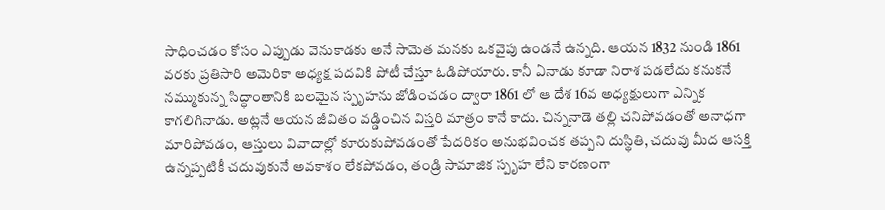సాధించడం కోసం ఎప్పుడు వెనుకాడకు అనే సామెత మనకు ఒకవైపు ఉండనే ఉన్నది. ఆయన 1832 నుండి 1861 వరకు ప్రతిసారి అమెరికా అధ్యక్ష పదవికి పోటీ చేస్తూ ఓడిపోయారు. కానీ ఏనాడు కూడా నిరాశ పడలేదు కనుకనే నమ్ముకున్న సిద్ధాంతానికి బలమైన స్పృహను జోడించడం ద్వారా 1861 లో ఆ దేశ 16వ అధ్యక్షులుగా ఎన్నిక కాగలిగినాడు. అట్లనే ఆయన జీవితం వడ్డించిన విస్తరి మాత్రం కానే కాదు. చిన్ననాడె తల్లి చనిపోవడంతో అనాధగా మారిపోవడం, ఆస్తులు వివాదాల్లో కూరుకుపోవడంతో పేదరికం అనుభవించక తప్పని దుస్థితి, చదువు మీద ఆసక్తి ఉన్నప్పటికీ చదువుకునే అవకాశం లేకపోవడం, తండ్రి సామాజిక స్పృహ లేని కారణంగా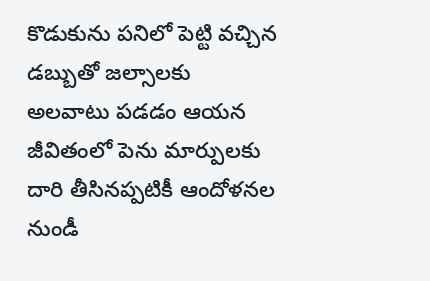కొడుకును పనిలో పెట్టి వచ్చిన డబ్బుతో జల్సాలకు అలవాటు పడడం ఆయన జీవితంలో పెను మార్పులకు దారి తీసినప్పటికీ ఆందోళనల నుండీ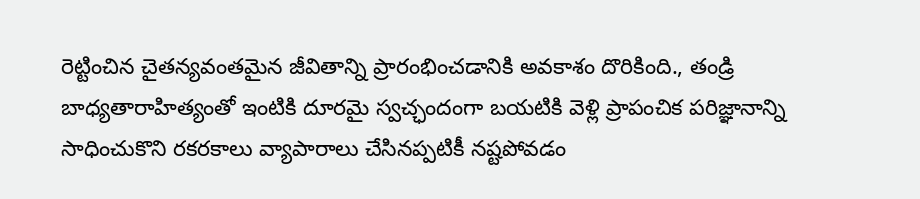రెట్టించిన చైతన్యవంతమైన జీవితాన్ని ప్రారంభించడానికి అవకాశం దొరికింది., తండ్రి బాధ్యతారాహిత్యంతో ఇంటికి దూరమై స్వచ్ఛందంగా బయటికి వెళ్లి ప్రాపంచిక పరిజ్ఞానాన్ని సాధించుకొని రకరకాలు వ్యాపారాలు చేసినప్పటికీ నష్టపోవడం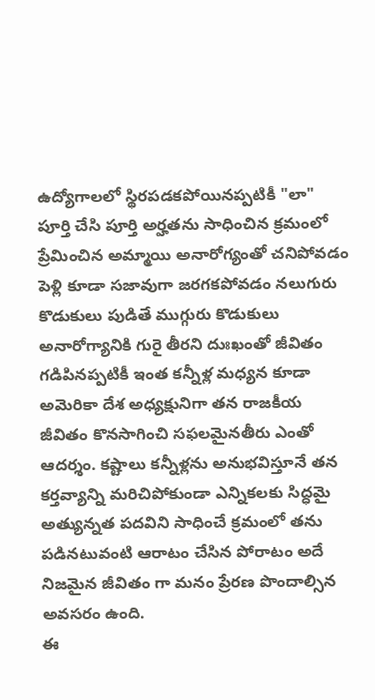ఉద్యోగాలలో స్థిరపడకపోయినప్పటికీ "లా" పూర్తి చేసి పూర్తి అర్హతను సాధించిన క్రమంలో ప్రేమించిన అమ్మాయి అనారోగ్యంతో చనిపోవడం పెళ్లి కూడా సజావుగా జరగకపోవడం నలుగురు కొడుకులు పుడితే ముగ్గురు కొడుకులు అనారోగ్యానికి గురై తీరని దుఃఖంతో జీవితం గడిపినప్పటికీ ఇంత కన్నీళ్ల మధ్యన కూడా అమెరికా దేశ అధ్యక్షునిగా తన రాజకీయ జీవితం కొనసాగించి సఫలమైనతీరు ఎంతో ఆదర్శం. కష్టాలు కన్నీళ్లను అనుభవిస్తూనే తన కర్తవ్యాన్ని మరిచిపోకుండా ఎన్నికలకు సిద్ధమై అత్యున్నత పదవిని సాధించే క్రమంలో తను పడినటువంటి ఆరాటం చేసిన పోరాటం అదే నిజమైన జీవితం గా మనం ప్రేరణ పొందాల్సిన అవసరం ఉంది.
ఈ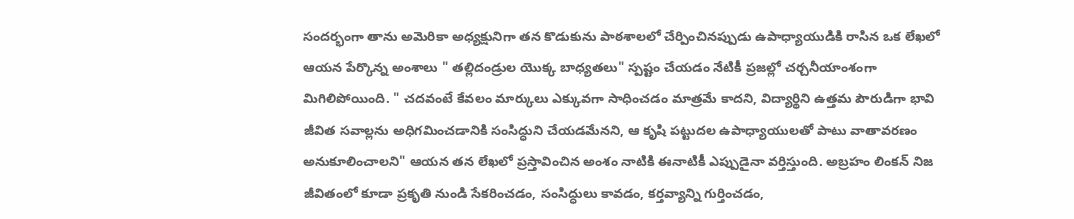సందర్భంగా తాను అమెరికా అధ్యక్షునిగా తన కొడుకును పాఠశాలలో చేర్పించినప్పుడు ఉపాధ్యాయుడికి రాసిన ఒక లేఖలో ఆయన పేర్కొన్న అంశాలు " తల్లిదండ్రుల యొక్క బాధ్యతలు" స్పష్టం చేయడం నేటికీ ప్రజల్లో చర్చనీయాంశంగా మిగిలిపోయింది. " చదవంటే కేవలం మార్కులు ఎక్కువగా సాధించడం మాత్రమే కాదని, విద్యార్థిని ఉత్తమ పౌరుడిగా భావి జీవిత సవాల్లను అధిగమించడానికి సంసిద్ధుని చేయడమేనని, ఆ కృషి పట్టుదల ఉపాధ్యాయులతో పాటు వాతావరణం అనుకూలించాలని" ఆయన తన లేఖలో ప్రస్తావించిన అంశం నాటికి ఈనాటికీ ఎప్పుడైనా వర్తిస్తుంది. అబ్రహం లింకన్ నిజ జీవితంలో కూడా ప్రకృతి నుండి సేకరించడం, సంసిద్ధులు కావడం, కర్తవ్యాన్ని గుర్తించడం,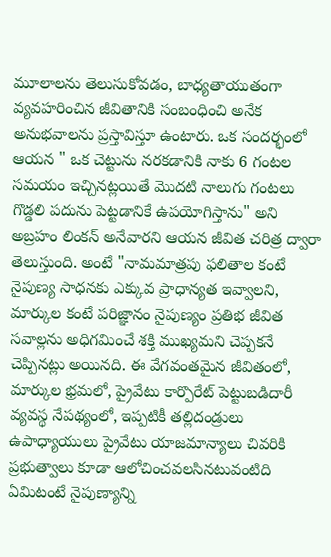మూలాలను తెలుసుకోవడం, బాధ్యతాయుతంగా వ్యవహరించిన జీవితానికి సంబంధించి అనేక అనుభవాలను ప్రస్తావిస్తూ ఉంటారు. ఒక సందర్భంలో ఆయన " ఒక చెట్టును నరకడానికి నాకు 6 గంటల సమయం ఇచ్చినట్లయితే మొదటి నాలుగు గంటలు గొడ్డలి పదును పెట్టడానికే ఉపయోగిస్తాను" అని అబ్రహం లింకన్ అనేవారని ఆయన జీవిత చరిత్ర ద్వారా తెలుస్తుంది. అంటే "నామమాత్రపు ఫలితాల కంటే నైపుణ్య సాధనకు ఎక్కువ ప్రాధాన్యత ఇవ్వాలని, మార్కుల కంటే పరిజ్ఞానం నైపుణ్యం ప్రతిభ జీవిత సవాల్లను అధిగమించే శక్తి ముఖ్యమని చెప్పకనే చెప్పినట్లు అయినది. ఈ వేగవంతమైన జీవితంలో, మార్కుల భ్రమలో, ప్రైవేటు కార్పొరేట్ పెట్టుబడిదారీ వ్యవస్థ నేపథ్యంలో, ఇప్పటికీ తల్లిదండ్రులు ఉపాధ్యాయులు ప్రైవేటు యాజమాన్యాలు చివరికి ప్రభుత్వాలు కూడా ఆలోచించవలసినటువంటిది ఏమిటంటే నైపుణ్యాన్ని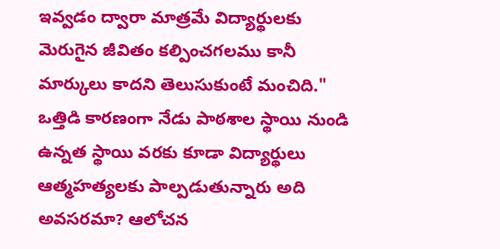ఇవ్వడం ద్వారా మాత్రమే విద్యార్థులకు మెరుగైన జీవితం కల్పించగలము కానీ మార్కులు కాదని తెలుసుకుంటే మంచిది."
ఒత్తిడి కారణంగా నేడు పాఠశాల స్థాయి నుండి ఉన్నత స్థాయి వరకు కూడా విద్యార్థులు ఆత్మహత్యలకు పాల్పడుతున్నారు అది అవసరమా? ఆలోచన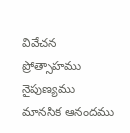వివేచన ప్రోత్సాహము నైపుణ్యము మానసిక ఆనందము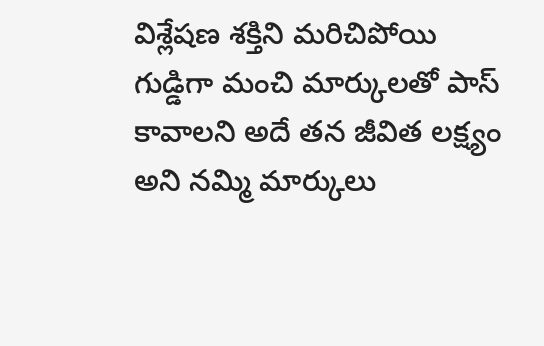విశ్లేషణ శక్తిని మరిచిపోయి గుడ్డిగా మంచి మార్కులతో పాస్ కావాలని అదే తన జీవిత లక్ష్యం అని నమ్మి మార్కులు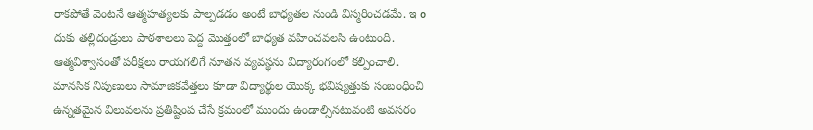రాకపోతే వెంటనే ఆత్మహత్యలకు పాల్పడడం అంటే బాధ్యతల నుండి విస్మరించడమే. ఇ o దుకు తల్లిదండ్రులు పాఠశాలలు పెద్ద మొత్తంలో బాధ్యత వహించవలసి ఉంటుంది. ఆత్మవిశ్వాసంతో పరీక్షలు రాయగలిగే నూతన వ్యవస్థను విద్యారంగంలో కల్పించాలి. మానసిక నిపుణులు సామాజికవేత్తలు కూడా విద్యార్థుల యొక్క భవిష్యత్తుకు సంబంధించి ఉన్నతమైన విలువలను ప్రతిష్టింప చేసే క్రమంలో ముందు ఉండాల్సినటువంటి అవసరం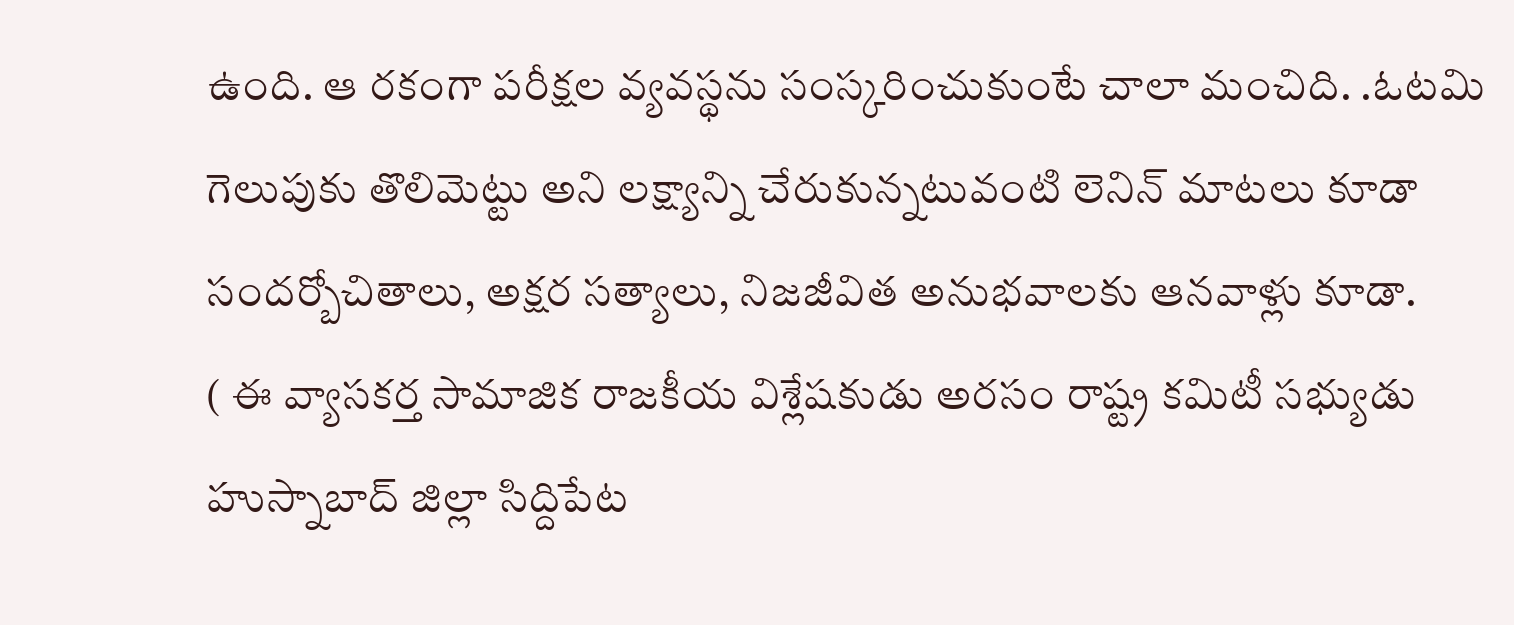ఉంది. ఆ రకంగా పరీక్షల వ్యవస్థను సంస్కరించుకుంటే చాలా మంచిది. .ఓటమి గెలుపుకు తొలిమెట్టు అని లక్ష్యాన్ని చేరుకున్నటువంటి లెనిన్ మాటలు కూడా సందర్బోచితాలు, అక్షర సత్యాలు, నిజజీవిత అనుభవాలకు ఆనవాళ్లు కూడా.
( ఈ వ్యాసకర్త సామాజిక రాజకీయ విశ్లేషకుడు అరసం రాష్ట్ర కమిటీ సభ్యుడు హుస్నాబాద్ జిల్లా సిద్దిపేట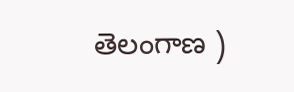తెలంగాణ )